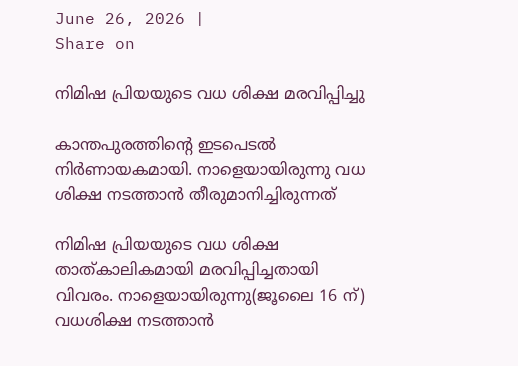June 26, 2026 |
Share on

നിമിഷ പ്രിയയുടെ വധ ശിക്ഷ മരവിപ്പിച്ചു

കാന്തപുരത്തിന്റെ ഇടപെടല്‍ നിര്‍ണായകമായി. നാളെയായിരുന്നു വധ ശിക്ഷ നടത്താന്‍ തീരുമാനിച്ചിരുന്നത്

നിമിഷ പ്രിയയുടെ വധ ശിക്ഷ താത്കാലികമായി മരവിപ്പിച്ചതായി വിവരം. നാളെയായിരുന്നു(ജൂലൈ 16 ന്) വധശിക്ഷ നടത്താന്‍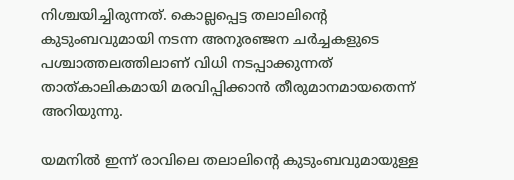നിശ്ചയിച്ചിരുന്നത്. കൊല്ലപ്പെട്ട തലാലിന്റെ കുടുംബവുമായി നടന്ന അനുരഞ്ജന ചര്‍ച്ചകളുടെ പശ്ചാത്തലത്തിലാണ് വിധി നടപ്പാക്കുന്നത് താത്കാലികമായി മരവിപ്പിക്കാന്‍ തീരുമാനമായതെന്ന് അറിയുന്നു.

യമനില്‍ ഇന്ന് രാവിലെ തലാലിന്റെ കുടുംബവുമായുള്ള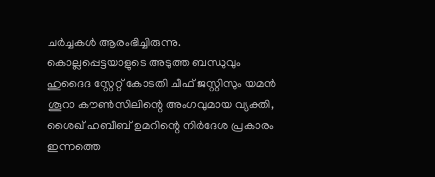ചര്‍ച്ചകള്‍ ആരംഭിച്ചിരുന്നു. കൊല്ലപ്പെട്ടയാളുടെ അടുത്ത ബന്ധുവും ഹുദൈദ സ്റ്റേറ്റ് കോടതി ചീഫ് ജസ്റ്റിസും യമന്‍ ശൂറാ കൗണ്‍സിലിന്റെ അംഗവുമായ വ്യക്തി, ശൈഖ് ഹബീബ് ഉമറിന്റെ നിര്‍ദേശ പ്രകാരം ഇന്നത്തെ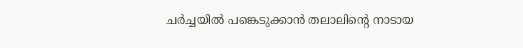ചര്‍ച്ചയില്‍ പങ്കെടുക്കാന്‍ തലാലിന്റെ നാടായ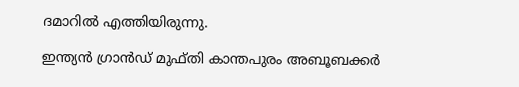ദമാറില്‍ എത്തിയിരുന്നു.

ഇന്ത്യന്‍ ഗ്രാന്‍ഡ് മുഫ്തി കാന്തപുരം അബൂബക്കര്‍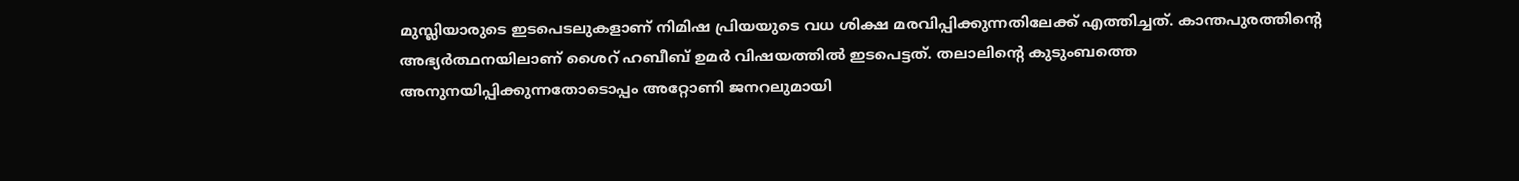മുസ്ലിയാരുടെ ഇടപെടലുകളാണ് നിമിഷ പ്രിയയുടെ വധ ശിക്ഷ മരവിപ്പിക്കുന്നതിലേക്ക് എത്തിച്ചത്. കാന്തപുരത്തിന്റെ അഭ്യര്‍ത്ഥനയിലാണ് ശൈറ് ഹബീബ് ഉമര്‍ വിഷയത്തില്‍ ഇടപെട്ടത്. തലാലിന്റെ കുടുംബത്തെ അനുനയിപ്പിക്കുന്നതോടൊപ്പം അറ്റോണി ജനറലുമായി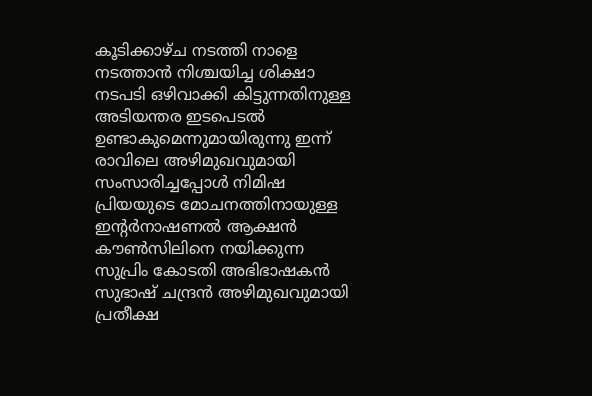കൂടിക്കാഴ്ച നടത്തി നാളെ നടത്താന്‍ നിശ്ചയിച്ച ശിക്ഷാ നടപടി ഒഴിവാക്കി കിട്ടുന്നതിനുള്ള അടിയന്തര ഇടപെടല്‍ ഉണ്ടാകുമെന്നുമായിരുന്നു ഇന്ന് രാവിലെ അഴിമുഖവുമായി സംസാരിച്ചപ്പോള്‍ നിമിഷ പ്രിയയുടെ മോചനത്തിനായുള്ള ഇന്റര്‍നാഷണല്‍ ആക്ഷന്‍ കൗണ്‍സിലിനെ നയിക്കുന്ന സുപ്രിം കോടതി അഭിഭാഷകന്‍ സുഭാഷ് ചന്ദ്രന്‍ അഴിമുഖവുമായി പ്രതീക്ഷ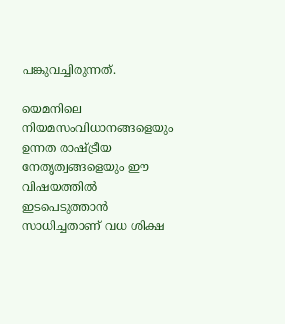പങ്കുവച്ചിരുന്നത്.

യെമനിലെ നിയമസംവിധാനങ്ങളെയും ഉന്നത രാഷ്ട്രീയ നേതൃത്വങ്ങളെയും ഈ വിഷയത്തില്‍ ഇടപെടുത്താന്‍ സാധിച്ചതാണ് വധ ശിക്ഷ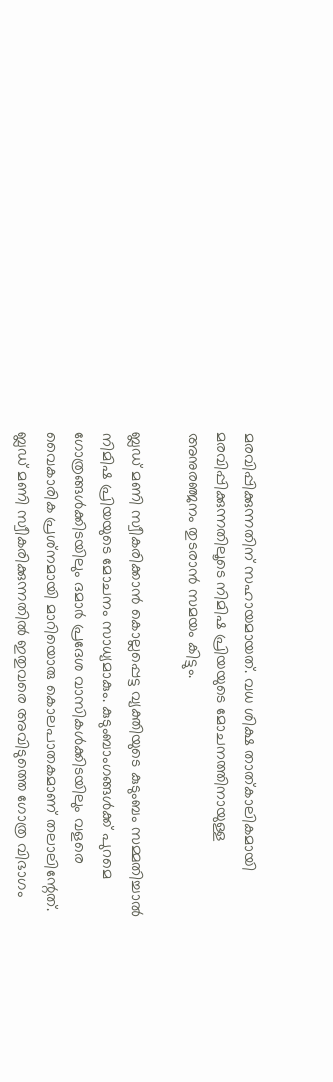മരവിപ്പിക്കുന്നതിന് സഹായമായത്. വധ ശിക്ഷ താത്കാലികമായി മരവിപ്പിക്കുന്നതിലൂടെ നിമിഷ പ്രിയയുടെ മോചനത്തിനായുള്ള അനുരഞ്ജനം തുടരാന്‍ സമയം കിട്ടും.

ബ്ലഡ് മണി സ്വീകരിക്കാന്‍ കൊല്ലപ്പെട്ട വ്യക്തിയുടെ കുടുംബം സമ്മതിച്ചാല്‍ നിമിഷ പ്രിയയുടെ മോചനം സാധ്യമാകും. കുടുംബാംഗങ്ങള്‍ക്ക് പുറമെ ഗോത്രങ്ങള്‍ക്കിടയിലും ദമാര്‍ പ്രദേശ വാസികള്‍ക്കിടയിലും വളരെ വൈകാരിക പ്രശ്‌നമായി മാറിയൊരു കൊലപാതകമാണ് തലാലിന്റേത്. ബ്ലഡ് മണി സ്വീകരിക്കുന്നതില്‍ ഇതുവരെ അവിടുത്തെ ഗോത്ര വിഭാഗം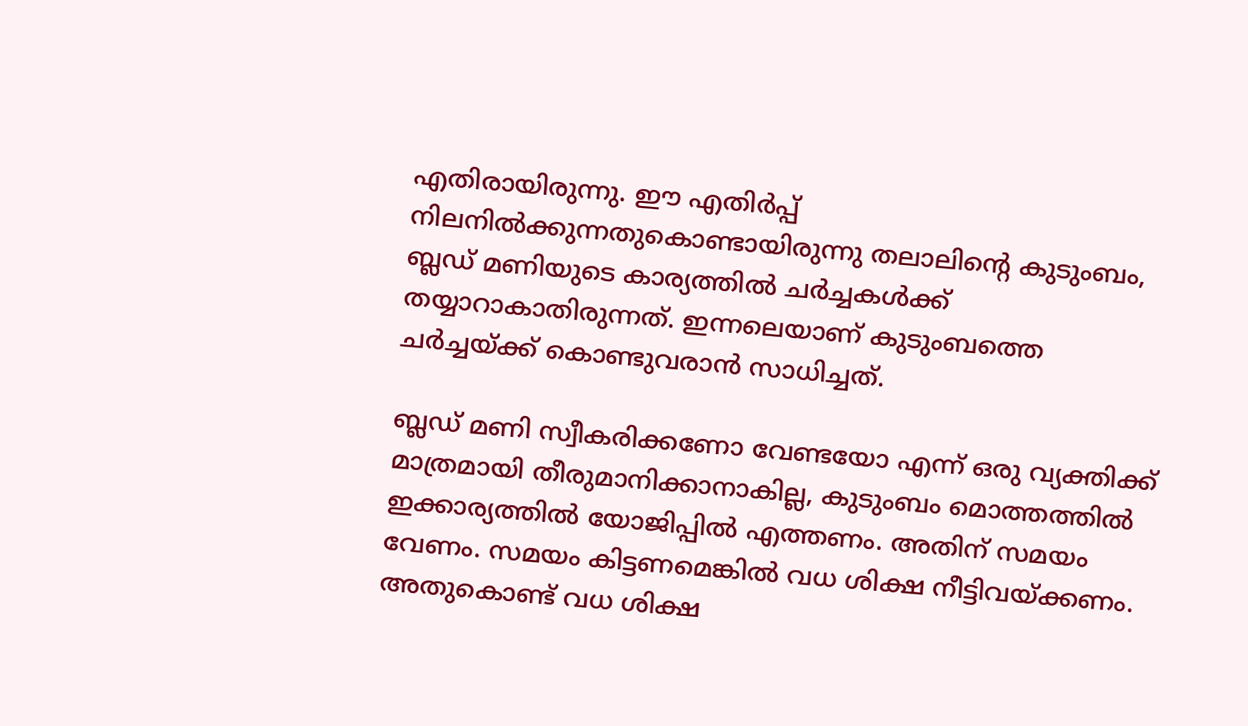എതിരായിരുന്നു. ഈ എതിര്‍പ്പ് നിലനില്‍ക്കുന്നതുകൊണ്ടായിരുന്നു തലാലിന്റെ കുടുംബം, ബ്ലഡ് മണിയുടെ കാര്യത്തില്‍ ചര്‍ച്ചകള്‍ക്ക് തയ്യാറാകാതിരുന്നത്. ഇന്നലെയാണ് കുടുംബത്തെ ചര്‍ച്ചയ്ക്ക് കൊണ്ടുവരാന്‍ സാധിച്ചത്.

ബ്ലഡ് മണി സ്വീകരിക്കണോ വേണ്ടയോ എന്ന് ഒരു വ്യക്തിക്ക് മാത്രമായി തീരുമാനിക്കാനാകില്ല, കുടുംബം മൊത്തത്തില്‍ ഇക്കാര്യത്തില്‍ യോജിപ്പില്‍ എത്തണം. അതിന് സമയം വേണം. സമയം കിട്ടണമെങ്കില്‍ വധ ശിക്ഷ നീട്ടിവയ്ക്കണം. അതുകൊണ്ട് വധ ശിക്ഷ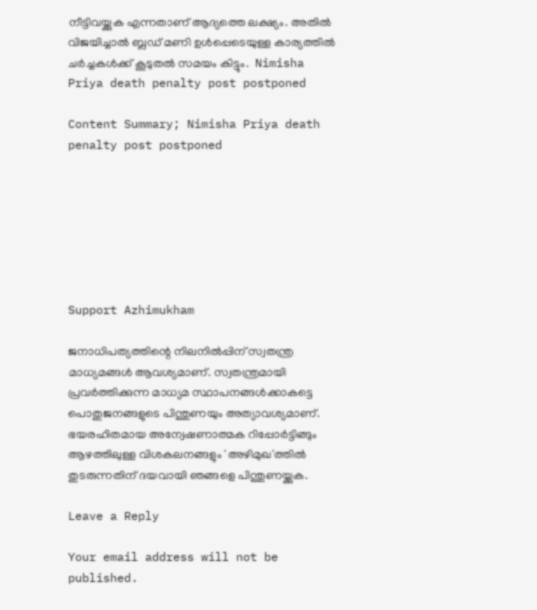നീട്ടിവയ്ക്കുക എന്നതാണ് ആദ്യത്തെ ലക്ഷ്യം. അതില്‍ വിജയിച്ചാല്‍ ബ്ലഡ് മണി ഉള്‍പ്പെടെയുള്ള കാര്യത്തില്‍ ചര്‍ച്ചകള്‍ക്ക് കൂടുതല്‍ സമയം കിട്ടും.  Nimisha Priya death penalty post postponed

Content Summary; Nimisha Priya death penalty post postponed







Support Azhimukham

ജനാധിപത്യത്തിന്റെ നിലനിൽപ്പിന് സ്വതന്ത്ര മാധ്യമങ്ങൾ ആവശ്യമാണ്. സ്വതന്ത്രമായി പ്രവർത്തിക്കുന്ന മാധ്യമ സ്ഥാപനങ്ങൾക്കാകട്ടെ പൊതുജനങ്ങളുടെ പിന്തുണയും അത്യാവശ്യമാണ്. ഭയരഹിതമായ അന്വേഷണാത്മക റിപ്പോർട്ടിങ്ങും ആഴത്തിലുള്ള വിശകലനങ്ങളും 'അഴിമുഖ'ത്തിൽ തുടരുന്നതിന് ദയവായി ഞങ്ങളെ പിന്തുണയ്ക്കുക.

Leave a Reply

Your email address will not be published.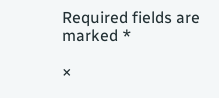Required fields are marked *

×